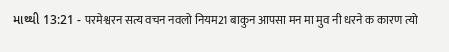માથ્થી 13:21 - परमेश्वरन सत्य वचन नवलो नियम21 बाकुन आपसा मन मा मुव नी धरने क कारण त्यो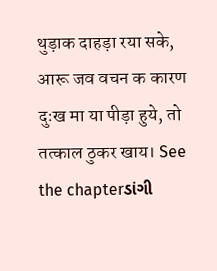थुड़ाक दाहड़ा रया सके, आरू जव वचन क कारण दुःख मा या पीड़ा हुये, तो तत्काल ठुकर खाय। See the chapterડાંગી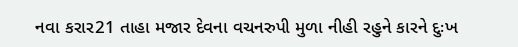નવા કરાર21 તાહા મજાર દેવના વચનરુપી મુળા નીહી રહુને કારને દુઃખ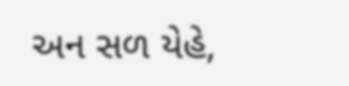અન સળ યેહે,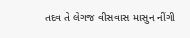તદવ તે લેગજ વીસવાસ માસુન નીંગી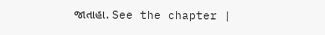જાતાહા. See the chapter |